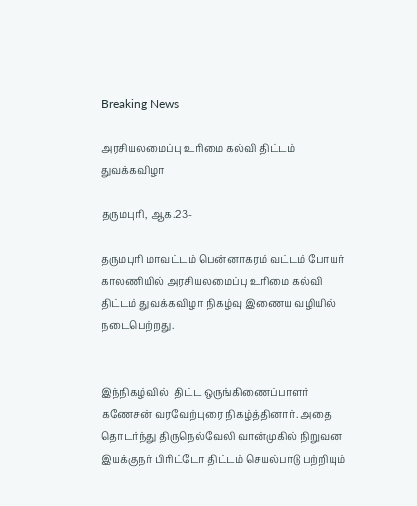Breaking News

அரசியலமைப்பு உரிமை கல்வி திட்டம் துவக்கவிழா

தருமபுரி, ஆக.23-

தருமபுரி மாவட்டம் பென்னாகரம் வட்டம் போயர் காலணியில் அரசியலமைப்பு உரிமை கல்வி திட்டம் துவக்கவிழா நிகழ்வு இணைய வழியில் நடைபெற்றது.


இந்நிகழ்வில்  திட்ட ஒருங்கிணைப்பாளர் கணேசன் வரவேற்புரை நிகழ்த்தினார். அதை தொடர்ந்து திருநெல்வேலி வான்முகில் நிறுவன இயக்குநர் பிரிட்டோ திட்டம் செயல்பாடு பற்றியும்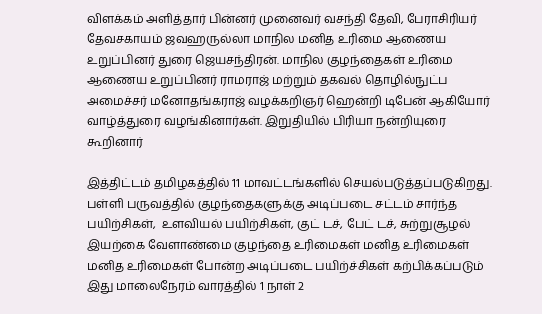விளக்கம் அளித்தார் பின்னர் முனைவர் வசந்தி தேவி, பேராசிரியர் தேவசகாயம் ஜவஹருல்லா மாநில மனித உரிமை ஆணைய உறுப்பினர் துரை ஜெயசந்திரன். மாநில குழந்தைகள் உரிமை ஆணைய உறுப்பினர் ராமராஜ் மற்றும் தகவல் தொழில்நுட்ப அமைச்சர் மனோதங்கராஜ் வழக்கறிஞர் ஹென்றி டிபேன் ஆகியோர் வாழ்த்துரை வழங்கினார்கள். இறுதியில் பிரியா நன்றியுரை கூறினார்

இத்திட்டம் தமிழகத்தில் 11 மாவட்டங்களில் செயல்படுத்தப்படுகிறது. பள்ளி பருவத்தில் குழந்தைகளுக்கு அடிப்படை சட்டம் சார்ந்த பயிற்சிகள்,  உளவியல் பயிற்சிகள், குட் டச், பேட் டச், சுற்றுசூழல் இயற்கை வேளாண்மை குழந்தை உரிமைகள் மனித உரிமைகள் மனித உரிமைகள் போன்ற அடிப்படை பயிற்ச்சிகள் கற்பிக்கப்படும் இது மாலைநேரம் வாரத்தில் 1 நாள் 2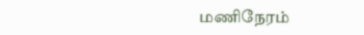மணிநேரம்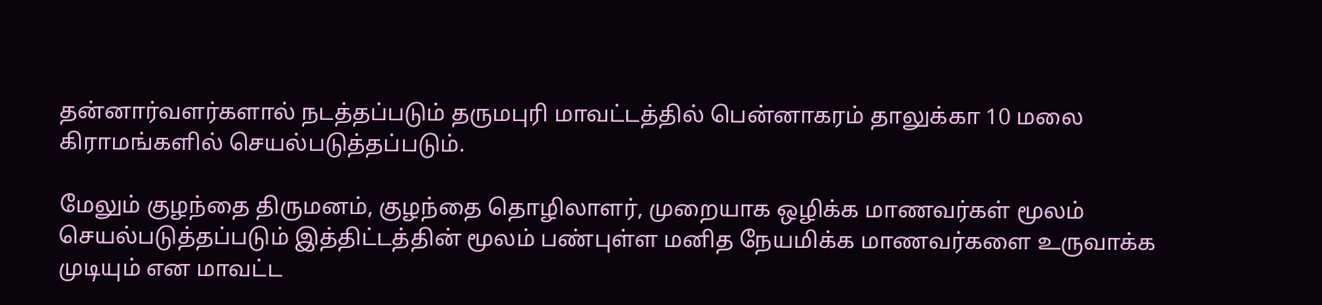தன்னார்வளர்களால் நடத்தப்படும் தருமபுரி மாவட்டத்தில் பென்னாகரம் தாலுக்கா 10 மலை கிராமங்களில் செயல்படுத்தப்படும்.

மேலும் குழந்தை திருமனம், குழந்தை தொழிலாளர், முறையாக ஒழிக்க மாணவர்கள் மூலம் செயல்படுத்தப்படும் இத்திட்டத்தின் மூலம் பண்புள்ள மனித நேயமிக்க மாணவர்களை உருவாக்க முடியும் என மாவட்ட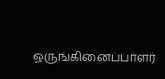ஒருங்கினைப்பாளர்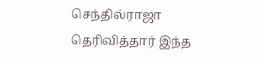செந்தில்ராஜா தெரிவித்தார் இந்த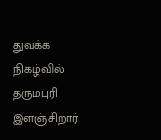துவக்க நிகழ்வில் தருமபுரி இளஞ்சிறார்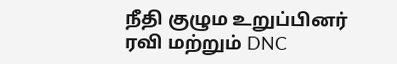நீதி குழும உறுப்பினர்  ரவி மற்றும் DNC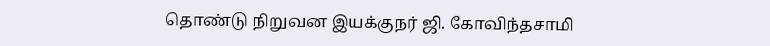தொண்டு நிறுவன இயக்குநர் ஜி. கோவிந்தசாமி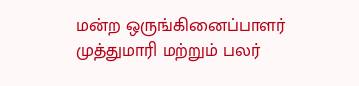மன்ற ஒருங்கினைப்பாளர் முத்துமாரி மற்றும் பலர்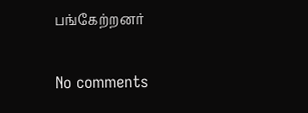பங்கேற்றனர்

No comments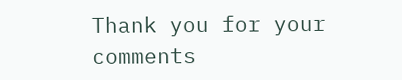Thank you for your comments